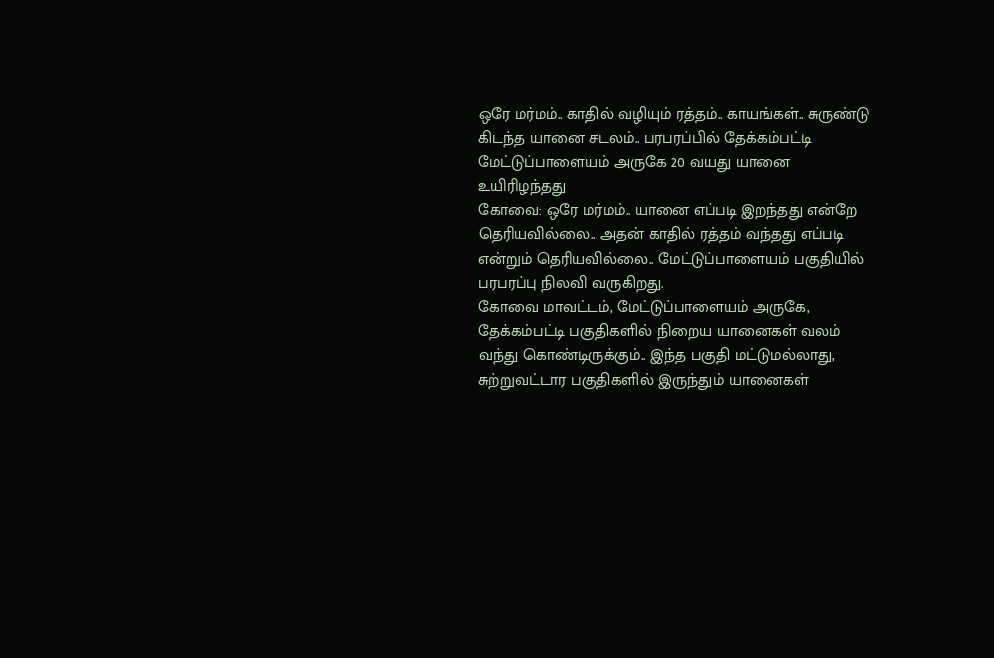ஒரே மர்மம்.. காதில் வழியும் ரத்தம்.. காயங்கள்.. சுருண்டு கிடந்த யானை சடலம்.. பரபரப்பில் தேக்கம்பட்டி
மேட்டுப்பாளையம் அருகே 20 வயது யானை உயிரிழந்தது
கோவை: ஒரே மர்மம்.. யானை எப்படி இறந்தது என்றே தெரியவில்லை.. அதன் காதில் ரத்தம் வந்தது எப்படி என்றும் தெரியவில்லை.. மேட்டுப்பாளையம் பகுதியில் பரபரப்பு நிலவி வருகிறது.
கோவை மாவட்டம், மேட்டுப்பாளையம் அருகே, தேக்கம்பட்டி பகுதிகளில் நிறைய யானைகள் வலம் வந்து கொண்டிருக்கும்.. இந்த பகுதி மட்டுமல்லாது, சுற்றுவட்டார பகுதிகளில் இருந்தும் யானைகள்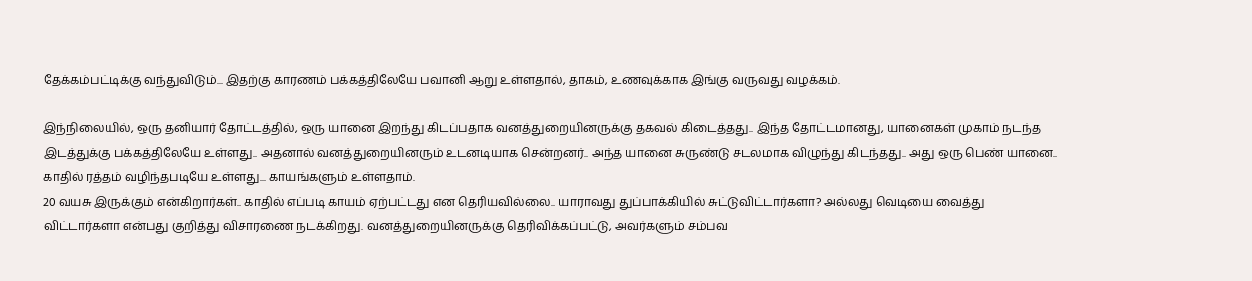தேக்கம்பட்டிக்கு வந்துவிடும்... இதற்கு காரணம் பக்கத்திலேயே பவானி ஆறு உள்ளதால், தாகம், உணவுக்காக இங்கு வருவது வழக்கம்.

இந்நிலையில், ஒரு தனியார் தோட்டத்தில், ஒரு யானை இறந்து கிடப்பதாக வனத்துறையினருக்கு தகவல் கிடைத்தது.. இந்த தோட்டமானது, யானைகள் முகாம் நடந்த இடத்துக்கு பக்கத்திலேயே உள்ளது.. அதனால் வனத்துறையினரும் உடனடியாக சென்றனர்.. அந்த யானை சுருண்டு சடலமாக விழுந்து கிடந்தது.. அது ஒரு பெண் யானை.. காதில் ரத்தம் வழிந்தபடியே உள்ளது... காயங்களும் உள்ளதாம்.
20 வயசு இருக்கும் என்கிறார்கள்.. காதில் எப்படி காயம் ஏற்பட்டது என தெரியவில்லை.. யாராவது துப்பாக்கியில் சுட்டுவிட்டார்களா? அல்லது வெடியை வைத்து விட்டார்களா என்பது குறித்து விசாரணை நடக்கிறது. வனத்துறையினருக்கு தெரிவிக்கப்பட்டு, அவர்களும் சம்பவ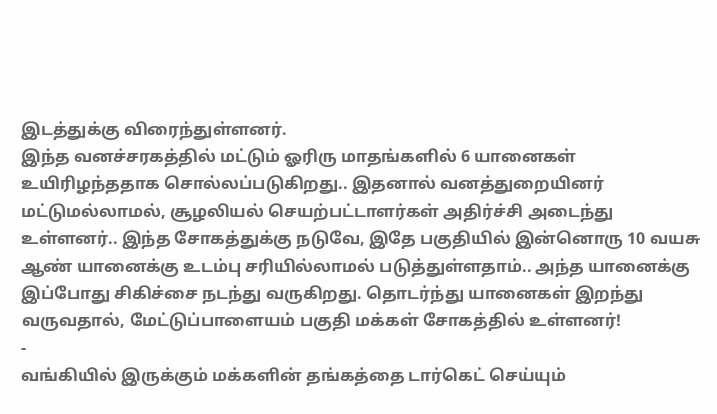இடத்துக்கு விரைந்துள்ளனர்.
இந்த வனச்சரகத்தில் மட்டும் ஓரிரு மாதங்களில் 6 யானைகள் உயிரிழந்ததாக சொல்லப்படுகிறது.. இதனால் வனத்துறையினர் மட்டுமல்லாமல், சூழலியல் செயற்பட்டாளர்கள் அதிர்ச்சி அடைந்து உள்ளனர்.. இந்த சோகத்துக்கு நடுவே, இதே பகுதியில் இன்னொரு 10 வயசு ஆண் யானைக்கு உடம்பு சரியில்லாமல் படுத்துள்ளதாம்.. அந்த யானைக்கு இப்போது சிகிச்சை நடந்து வருகிறது. தொடர்ந்து யானைகள் இறந்து வருவதால், மேட்டுப்பாளையம் பகுதி மக்கள் சோகத்தில் உள்ளனர்!
-
வங்கியில் இருக்கும் மக்களின் தங்கத்தை டார்கெட் செய்யும்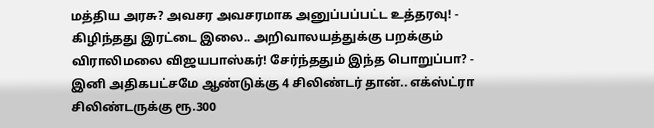மத்திய அரசு? அவசர அவசரமாக அனுப்பப்பட்ட உத்தரவு! -
கிழிந்தது இரட்டை இலை.. அறிவாலயத்துக்கு பறக்கும் விராலிமலை விஜயபாஸ்கர்! சேர்ந்ததும் இந்த பொறுப்பா? -
இனி அதிகபட்சமே ஆண்டுக்கு 4 சிலிண்டர் தான்.. எக்ஸ்ட்ரா சிலிண்டருக்கு ரூ.300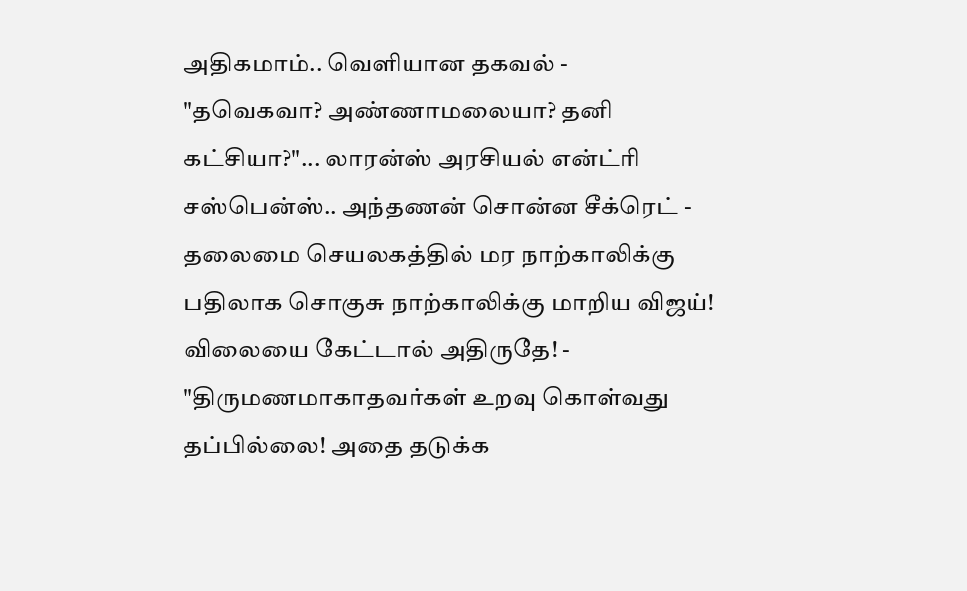அதிகமாம்.. வெளியான தகவல் -
"தவெகவா? அண்ணாமலையா? தனி கட்சியா?"... லாரன்ஸ் அரசியல் என்ட்ரி சஸ்பென்ஸ்.. அந்தணன் சொன்ன சீக்ரெட் -
தலைமை செயலகத்தில் மர நாற்காலிக்கு பதிலாக சொகுசு நாற்காலிக்கு மாறிய விஜய்! விலையை கேட்டால் அதிருதே! -
"திருமணமாகாதவர்கள் உறவு கொள்வது தப்பில்லை! அதை தடுக்க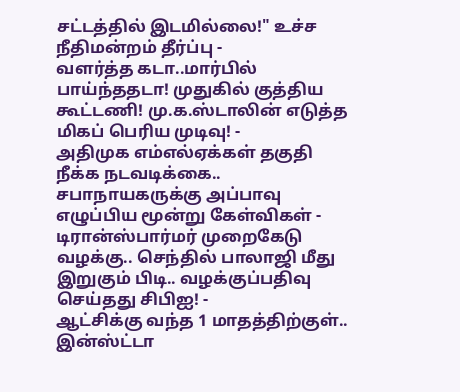சட்டத்தில் இடமில்லை!" உச்ச நீதிமன்றம் தீர்ப்பு -
வளர்த்த கடா..மார்பில் பாய்ந்ததடா! முதுகில் குத்திய கூட்டணி! மு.க.ஸ்டாலின் எடுத்த மிகப் பெரிய முடிவு! -
அதிமுக எம்எல்ஏக்கள் தகுதி நீக்க நடவடிக்கை.. சபாநாயகருக்கு அப்பாவு எழுப்பிய மூன்று கேள்விகள் -
டிரான்ஸ்பார்மர் முறைகேடு வழக்கு.. செந்தில் பாலாஜி மீது இறுகும் பிடி.. வழக்குப்பதிவு செய்தது சிபிஐ! -
ஆட்சிக்கு வந்த 1 மாதத்திற்குள்.. இன்ஸ்ட்டா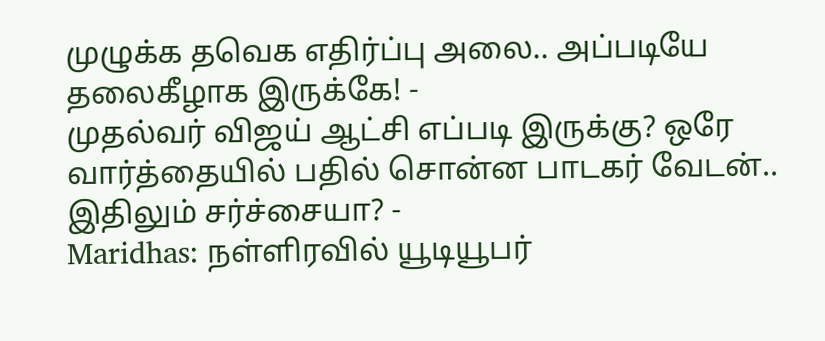முழுக்க தவெக எதிர்ப்பு அலை.. அப்படியே தலைகீழாக இருக்கே! -
முதல்வர் விஜய் ஆட்சி எப்படி இருக்கு? ஒரே வார்த்தையில் பதில் சொன்ன பாடகர் வேடன்.. இதிலும் சர்ச்சையா? -
Maridhas: நள்ளிரவில் யூடியூபர்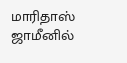மாரிதாஸ் ஜாமீனில்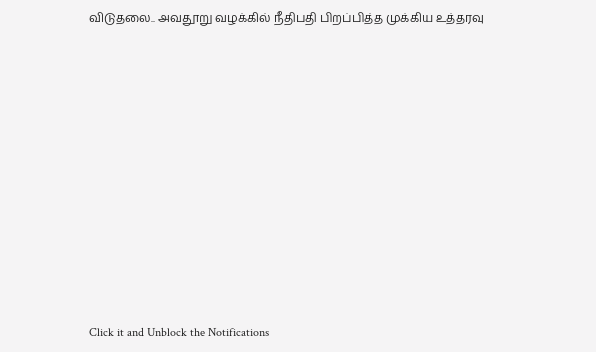விடுதலை.. அவதூறு வழக்கில் நீதிபதி பிறப்பித்த முக்கிய உத்தரவு












Click it and Unblock the Notifications